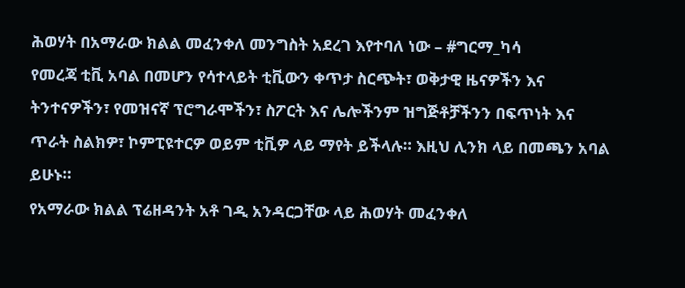ሕወሃት በአማራው ክልል መፈንቀለ መንግስት አደረገ እየተባለ ነው – #ግርማ_ካሳ
የመረጃ ቲቪ አባል በመሆን የሳተላይት ቲቪውን ቀጥታ ስርጭት፣ ወቅታዊ ዜናዎችን እና ትንተናዎችን፣ የመዝናኛ ፕሮግራሞችን፣ ስፖርት እና ሌሎችንም ዝግጅቶቻችንን በፍጥነት እና ጥራት ስልክዎ፣ ኮምፒዩተርዎ ወይም ቲቪዎ ላይ ማየት ይችላሉ። እዚህ ሊንክ ላይ በመጫን አባል ይሁኑ።
የአማራው ክልል ፕሬዘዳንት አቶ ገዲ አንዳርጋቸው ላይ ሕወሃት መፈንቀለ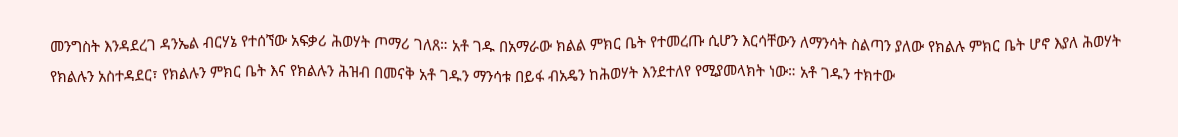መንግስት እንዳደረገ ዳንኤል ብርሃኔ የተሰኘው አፍቃሪ ሕወሃት ጦማሪ ገለጸ። አቶ ገዱ በአማራው ክልል ምክር ቤት የተመረጡ ሲሆን እርሳቸውን ለማንሳት ስልጣን ያለው የክልሉ ምክር ቤት ሆኖ እያለ ሕወሃት የክልሉን አስተዳደር፣ የክልሉን ምክር ቤት እና የክልሉን ሕዝብ በመናቅ አቶ ገዱን ማንሳቱ በይፋ ብአዴን ከሕወሃት እንደተለየ የሚያመላክት ነው። አቶ ገዱን ተክተው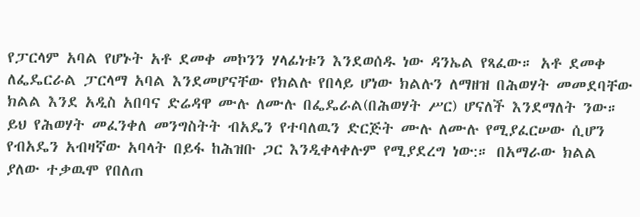የፓርላም አባል የሆኑት አቶ ደመቀ መኮንን ሃላፊነቱን እንደወሰዱ ነው ዳንኤል የጻፈው። አቶ ደመቀ ለፌዴርራል ፓርላማ አባል እንደመሆናቸው የክልሉ የበላይ ሆነው ክልሉን ለማዘዝ በሕወሃት መመደባቸው ክልል እንደ አዲስ አበባና ድሬዳዋ ሙሉ ለሙሉ በፌዴራል(በሕወሃት ሥር) ሆናለች እንደማለት ንው።
ይህ የሕወሃት መፈንቀለ መንግስትት ብአዴን የተባለዉን ድርጅት ሙሉ ለሙሉ የሚያፈርሠው ሲሆን የብአዴን አብዛኛው አባላት በይፋ ከሕዝቡ ጋር እንዲቀላቀሉም የሚያደረግ ነው:። በአማራው ክልል ያለው ተቃዉሞ የበለጠ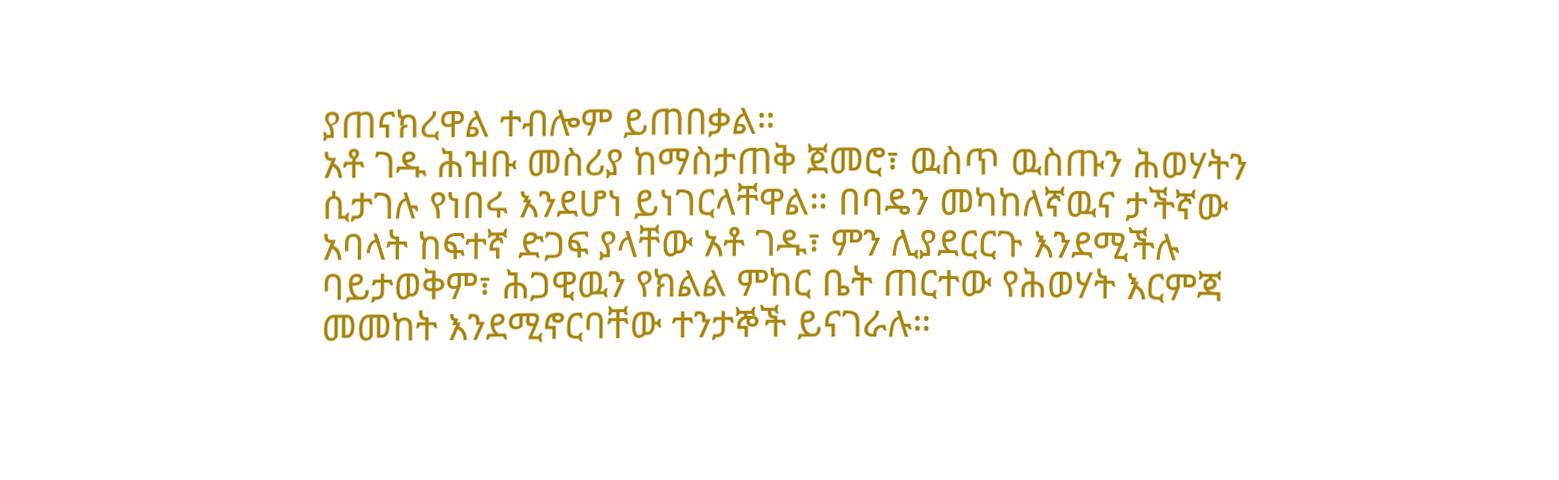ያጠናክረዋል ተብሎም ይጠበቃል።
አቶ ገዱ ሕዝቡ መስሪያ ከማስታጠቅ ጀመሮ፣ ዉስጥ ዉስጡን ሕወሃትን ሲታገሉ የነበሩ እንደሆነ ይነገርላቸዋል። በባዴን መካከለኛዉና ታችኛው አባላት ከፍተኛ ድጋፍ ያላቸው አቶ ገዱ፣ ምን ሊያደርርጉ እንደሚችሉ ባይታወቅም፣ ሕጋዊዉን የክልል ምከር ቤት ጠርተው የሕወሃት እርምጃ መመከት እንደሚኖርባቸው ተንታኞች ይናገራሉ።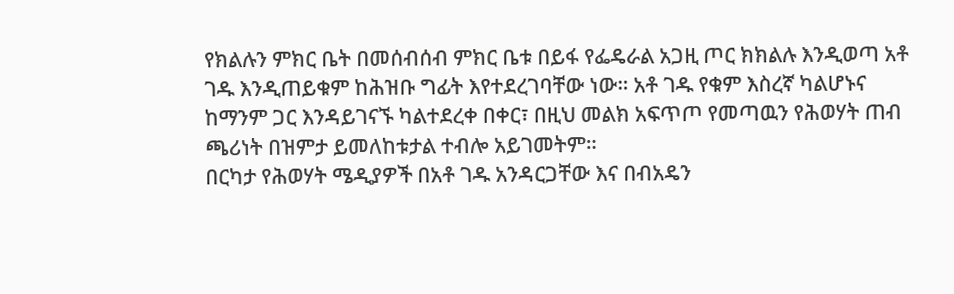የክልሉን ምክር ቤት በመሰብሰብ ምክር ቤቱ በይፋ የፌዴራል አጋዚ ጦር ክክልሉ እንዲወጣ አቶ ገዱ እንዲጠይቁም ከሕዝቡ ግፊት እየተደረገባቸው ነው። አቶ ገዱ የቁም እስረኛ ካልሆኑና ከማንም ጋር እንዳይገናኙ ካልተደረቀ በቀር፣ በዚህ መልክ አፍጥጦ የመጣዉን የሕወሃት ጠብ ጫሪነት በዝምታ ይመለከቱታል ተብሎ አይገመትም።
በርካታ የሕወሃት ሜዲያዎች በአቶ ገዱ አንዳርጋቸው እና በብአዴን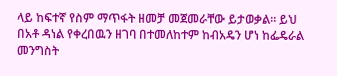ላይ ከፍተኛ የስም ማጥፋት ዘመቻ መጀመራቸው ይታወቃል። ይህ በአቶ ዳነል የቀረበዉን ዘገባ በተመለከተም ከብአዴን ሆነ ከፌዴራል መንግስት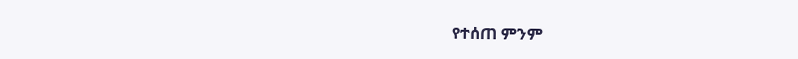የተሰጠ ምንም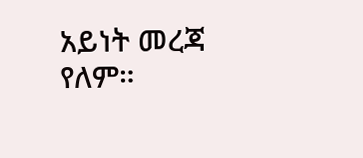አይነት መረጃ የለም።